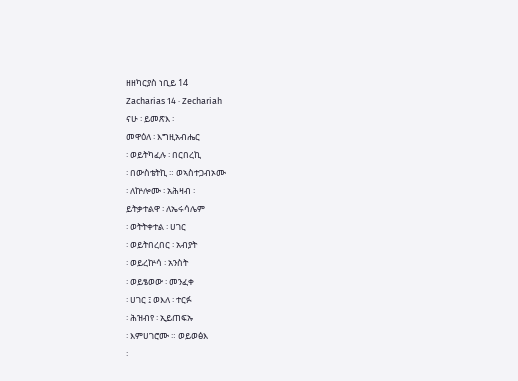ዘዘካርያስ ነቢይ 14
Zacharias 14 · Zechariah
ናሁ ፡ ይመጽእ ፡
መዋዕለ ፡ እግዚአብሔር
፡ ወይትካፈሉ ፡ በርበረኪ
፡ በውስቴትኪ ። ወኣስተጋብኦሙ
፡ ለኵሎሙ ፡ አሕዛብ ፡
ይትቃተልዋ ፡ ለኤሩሳሌም
፡ ወትትቀተል ፡ ሀገር
፡ ወይትበረበር ፡ አብያት
፡ ወይረኵሳ ፡ አንስት
፡ ወይፄወው ፡ መንፈቀ
፡ ሀገር ፤ ወእለ ፡ ተርፉ
፡ ሕዝብየ ፡ ኢይጠፍኡ
፡ እምሀገሮሙ ። ወይወፅእ
፡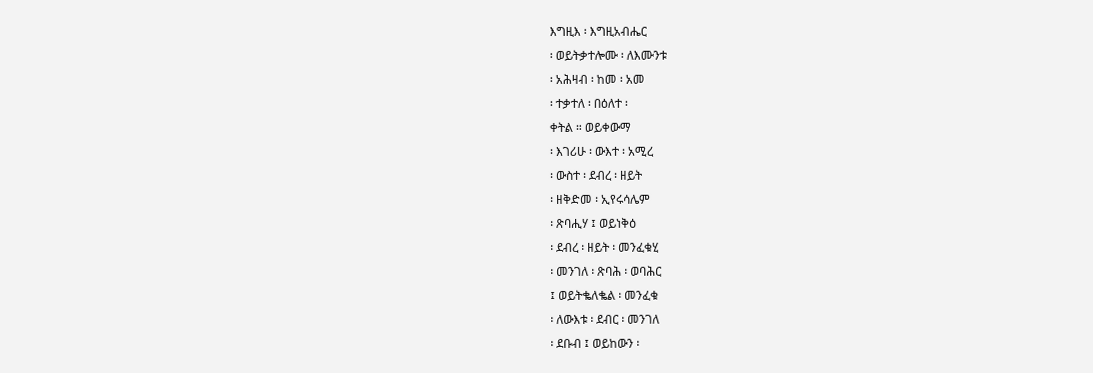እግዚእ ፡ እግዚአብሔር
፡ ወይትቃተሎሙ ፡ ለእሙንቱ
፡ አሕዛብ ፡ ከመ ፡ አመ
፡ ተቃተለ ፡ በዕለተ ፡
ቀትል ። ወይቀውማ
፡ እገሪሁ ፡ ውእተ ፡ አሚረ
፡ ውስተ ፡ ደብረ ፡ ዘይት
፡ ዘቅድመ ፡ ኢየሩሳሌም
፡ ጽባሒሃ ፤ ወይነቅዕ
፡ ደብረ ፡ ዘይት ፡ መንፈቁሂ
፡ መንገለ ፡ ጽባሕ ፡ ወባሕር
፤ ወይትቈለቈል ፡ መንፈቁ
፡ ለውእቱ ፡ ደብር ፡ መንገለ
፡ ደቡብ ፤ ወይከውን ፡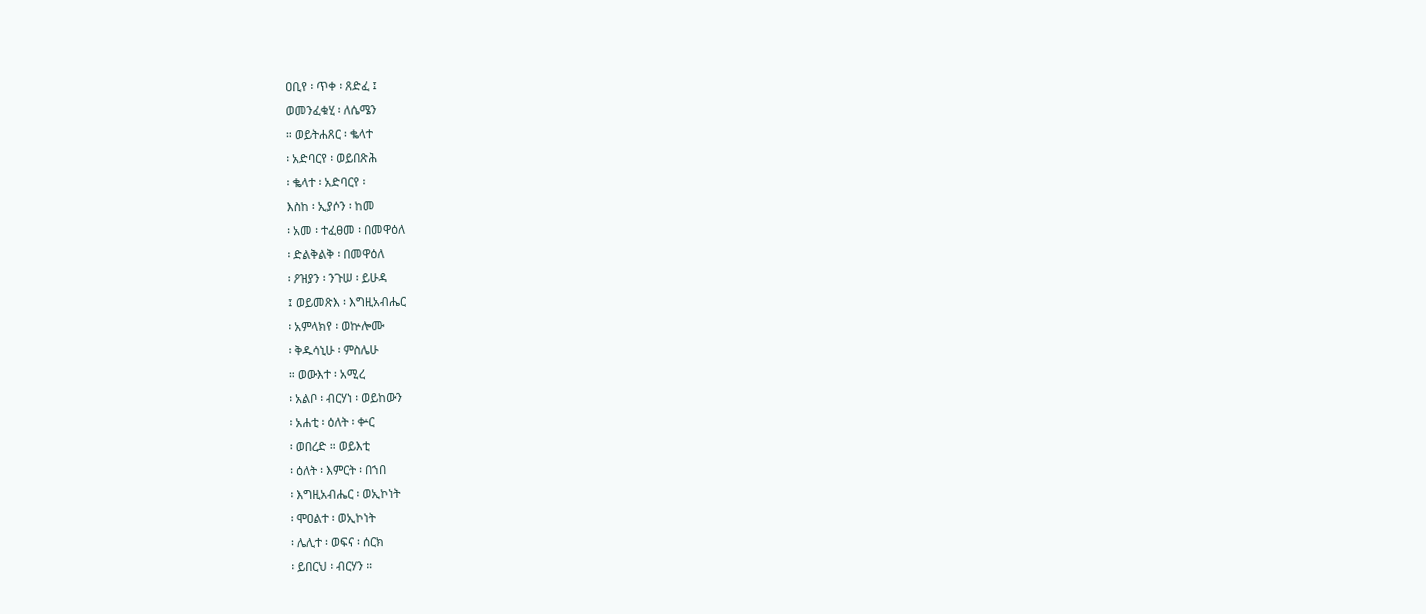ዐቢየ ፡ ጥቀ ፡ ጸድፈ ፤
ወመንፈቁሂ ፡ ለሴሜን
። ወይትሐጸር ፡ ቈላተ
፡ አድባርየ ፡ ወይበጽሕ
፡ ቈላተ ፡ አድባርየ ፡
እስከ ፡ ኢያሶን ፡ ከመ
፡ አመ ፡ ተፈፀመ ፡ በመዋዕለ
፡ ድልቅልቅ ፡ በመዋዕለ
፡ ዖዝያን ፡ ንጉሠ ፡ ይሁዳ
፤ ወይመጽእ ፡ እግዚአብሔር
፡ አምላክየ ፡ ወኵሎሙ
፡ ቅዱሳኒሁ ፡ ምስሌሁ
። ወውእተ ፡ አሚረ
፡ አልቦ ፡ ብርሃነ ፡ ወይከውን
፡ አሐቲ ፡ ዕለት ፡ ቍር
፡ ወበረድ ። ወይእቲ
፡ ዕለት ፡ እምርት ፡ በኀበ
፡ እግዚአብሔር ፡ ወኢኮነት
፡ ሞዐልተ ፡ ወኢኮነት
፡ ሌሊተ ፡ ወፍና ፡ ሰርክ
፡ ይበርህ ፡ ብርሃን ።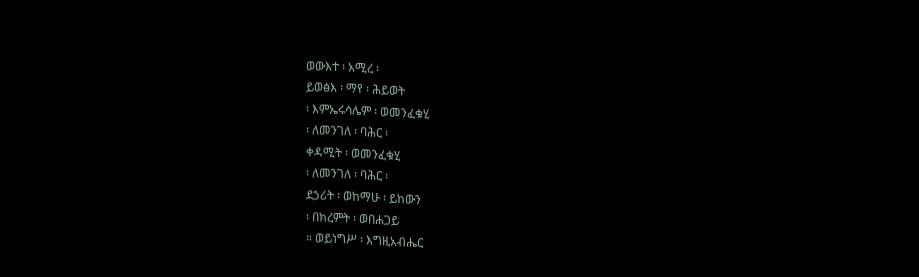ወውእተ ፡ አሚረ ፡
ይወፅእ ፡ ማየ ፡ ሕይወት
፡ እምኤሩሳሌም ፡ ወመንፈቁሂ
፡ ለመንገለ ፡ ባሕር ፡
ቀዳሚት ፡ ወመንፈቁሂ
፡ ለመንገለ ፡ ባሕር ፡
ደኃሪት ፡ ወከማሁ ፡ ይከውን
፡ በክረምት ፡ ወበሐጋይ
። ወይነግሥ ፡ እግዚአብሔር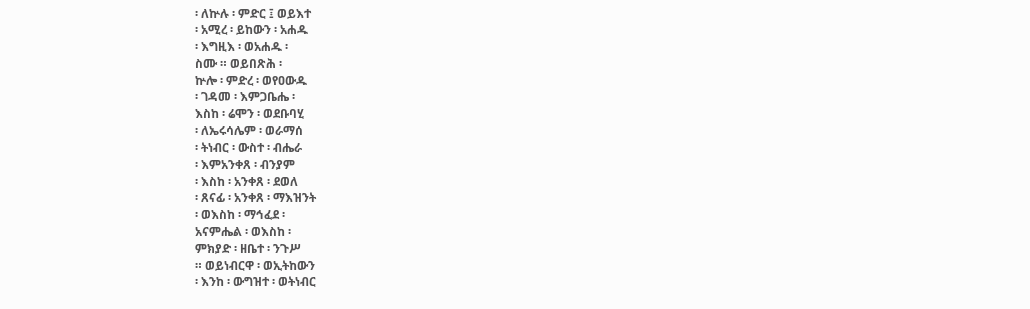፡ ለኵሉ ፡ ምድር ፤ ወይእተ
፡ አሚረ ፡ ይከውን ፡ አሐዱ
፡ እግዚእ ፡ ወአሐዱ ፡
ስሙ ። ወይበጽሕ ፡
ኵሎ ፡ ምድረ ፡ ወየዐውዱ
፡ ገዳመ ፡ እምጋቤሔ ፡
እስከ ፡ ሬሞን ፡ ወደቡባሂ
፡ ለኤሩሳሌም ፡ ወራማሰ
፡ ትነብር ፡ ውስተ ፡ ብሔራ
፡ እምአንቀጸ ፡ ብንያም
፡ እስከ ፡ አንቀጸ ፡ ደወለ
፡ ጸናፊ ፡ አንቀጸ ፡ ማእዝንት
፡ ወእስከ ፡ ማኅፈደ ፡
አናምሔል ፡ ወእስከ ፡
ምክያድ ፡ ዘቤተ ፡ ንጉሥ
። ወይነብርዋ ፡ ወኢትከውን
፡ እንከ ፡ ውግዝተ ፡ ወትነብር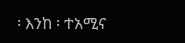፡ እንከ ፡ ተአሚና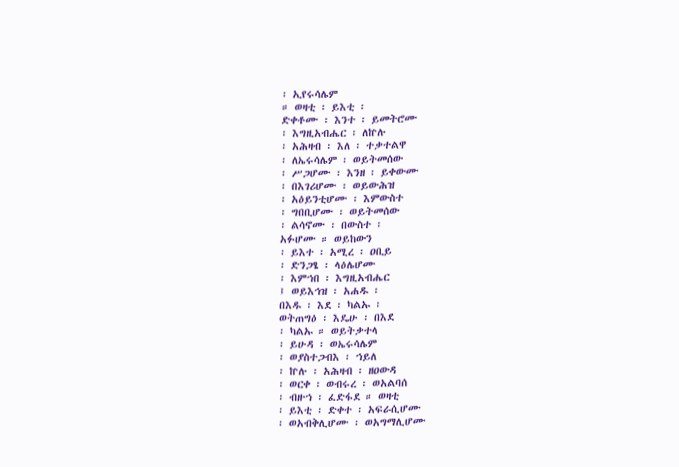፡ ኢየሩሳሌም
። ወዛቲ ፡ ይእቲ ፡
ድቀቶሙ ፡ እንተ ፡ ይመትሮሙ
፡ እግዚአብሔር ፡ ለኵሉ
፡ አሕዛብ ፡ እለ ፡ ተቃተልዋ
፡ ለኤሩሳሌም ፡ ወይትመሰው
፡ ሥጋሆሙ ፡ እንዘ ፡ ይቀውሙ
፡ በእገሪሆሙ ፡ ወይውሕዝ
፡ አዕይንቲሆሙ ፡ እምውስተ
፡ ግበቢሆሙ ፡ ወይትመሰው
፡ ልሳኖሙ ፡ በውስተ ፡
አፉሆሙ ። ወይከውን
፡ ይእተ ፡ አሚረ ፡ ዐቢይ
፡ ድንጋፄ ፡ ላዕሌሆሙ
፡ እምኀበ ፡ እግዚአብሔር
፤ ወይእኅዝ ፡ አሐዱ ፡
በእዱ ፡ እደ ፡ ካልኡ ፡
ወትጠግዕ ፡ እዴሁ ፡ በእደ
፡ ካልኡ ። ወይትቃተላ
፡ ይሁዳ ፡ ወኤሩሳሌም
፡ ወያስተጋብእ ፡ ኀይለ
፡ ኵሉ ፡ አሕዛብ ፡ ዘዐውዳ
፡ ወርቀ ፡ ወብሩረ ፡ ወአልባሰ
፡ ብዙኀ ፡ ፈድፋደ ። ወዛቲ
፡ ይእቲ ፡ ድቀተ ፡ አፍራሲሆሙ
፡ ወአብቅሊሆሙ ፡ ወአግማሊሆሙ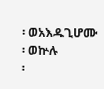፡ ወአእዱጊሆሙ ፡ ወኵሉ
፡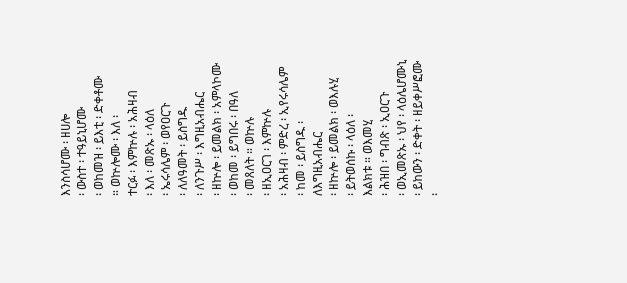እንስሳሆሙ ፡ ዘሀሎ
፡ ውስተ ፡ ተዓይኒሆሙ
፡ ወከመዝ ፡ ይእቲ ፡ ድቀቶሙ
። ወኵሎሙ ፡ እለ ፡
ተርፉ ፡ እምኵሉ ፡ አሕዛብ
፡ እለ ፡ መጽኡ ፡ ላዕለ
፡ ኤሩሳሌም ፡ ወየዐርጉ
፡ ለለዓመት ፡ ይስግዱ
፡ ለንጉሥ ፡ እግዚአብሔር
፡ ዘኵሎ ፡ ይመልክ ፡ አምላኮሙ
፡ ወከመ ፡ ይግበሩ ፡ በዓለ
፡ መጸለት ። ወኵሉ
፡ ዘኢዐርገ ፡ እምኵሉ
፡ አሕዛብ ፡ ምድረ ፡ ኢየሩሳሌም
፡ ከመ ፡ ይስግዱ ፡ ለእግዚአብሔር
፡ ዘኵሎ ፡ ይመልክ ፡ ወእሉሂ
፡ ይትወሰኩ ፡ ላዕለ ፡
እልክቱ ። ወእመሂ
፡ ሕዝበ ፡ ግብጽ ፡ ኢዐርጉ
፡ ወኢመጽኡ ፡ ህየ ፡ ላዕሌሆሙኒ
፡ ይከውን ፡ ድቀት ፡ ዘይቀሥፎሙ
፡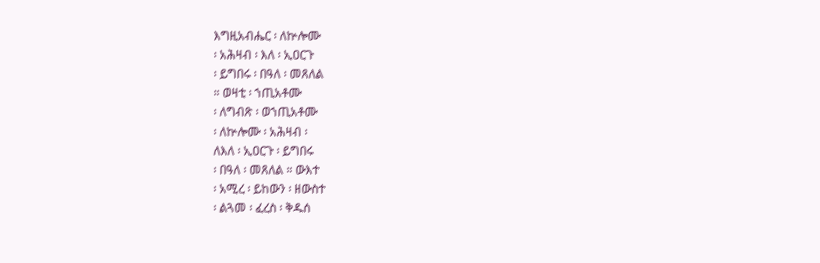እግዚአብሔር ፡ ለኵሎሙ
፡ አሕዛብ ፡ እለ ፡ ኢዐርጉ
፡ ይግበሩ ፡ በዓለ ፡ መጸለል
። ወዛቲ ፡ ኀጢአቶሙ
፡ ለግብጽ ፡ ወኀጢአቶሙ
፡ ለኵሎሙ ፡ አሕዛብ ፡
ለእለ ፡ ኢዐርጉ ፡ ይግበሩ
፡ በዓለ ፡ መጸለል ። ውእተ
፡ አሚረ ፡ ይከውን ፡ ዘውስተ
፡ ልጓመ ፡ ፈረስ ፡ ቅዱሰ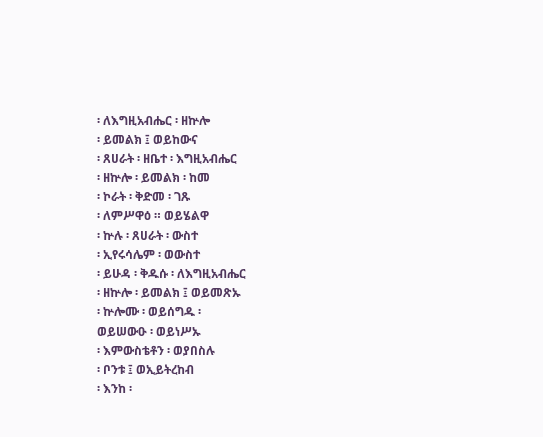፡ ለእግዚአብሔር ፡ ዘኵሎ
፡ ይመልክ ፤ ወይከውና
፡ ጸሀራት ፡ ዘቤተ ፡ እግዚአብሔር
፡ ዘኵሎ ፡ ይመልክ ፡ ከመ
፡ ኮራት ፡ ቅድመ ፡ ገጹ
፡ ለምሥዋዕ ። ወይሄልዋ
፡ ኵሉ ፡ ጸሀራት ፡ ውስተ
፡ ኢየሩሳሌም ፡ ወውስተ
፡ ይሁዳ ፡ ቅዱሱ ፡ ለእግዚአብሔር
፡ ዘኵሎ ፡ ይመልክ ፤ ወይመጽኡ
፡ ኵሎሙ ፡ ወይሰግዱ ፡
ወይሠውዑ ፡ ወይነሥኡ
፡ እምውስቴቶን ፡ ወያበስሉ
፡ ቦንቱ ፤ ወኢይትረከብ
፡ እንከ ፡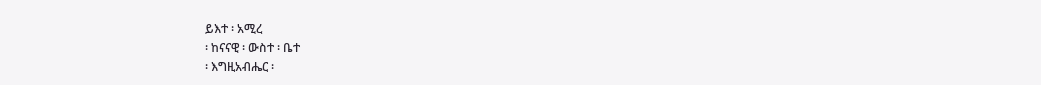ይእተ ፡ አሚረ
፡ ከናናዊ ፡ ውስተ ፡ ቤተ
፡ እግዚአብሔር ፡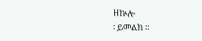ዘኵሎ
፡ ይመልክ ።